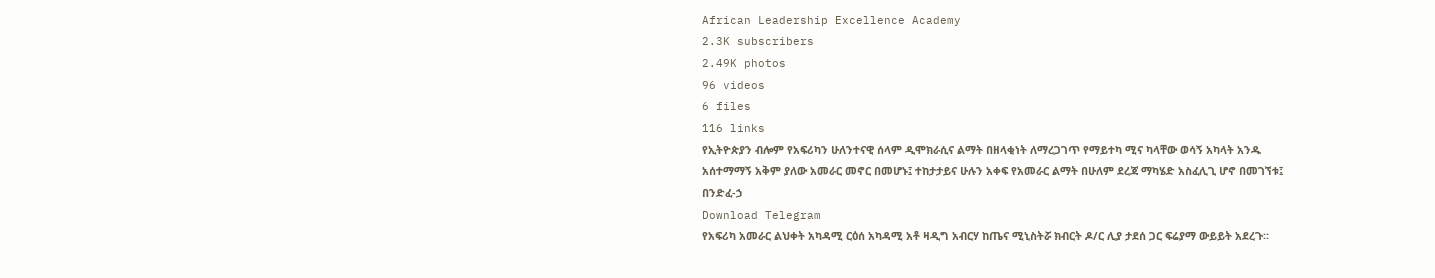African Leadership Excellence Academy
2.3K subscribers
2.49K photos
96 videos
6 files
116 links
የኢትዮጵያን ብሎም የአፍሪካን ሁለንተናዊ ሰላም ዲሞክራሲና ልማት በዘላቂነት ለማረጋገጥ የማይተካ ሚና ካላቸው ወሳኝ አካላት አንዱ አሰተማማኝ አቅም ያለው አመራር መኖር በመሆኑ፤ ተከታታይና ሁሉን አቀፍ የአመራር ልማት በሁለም ደረጃ ማካሄድ አስፈሊጊ ሆኖ በመገኘቱ፤
በንድፈ-ኃ
Download Telegram
የአፍሪካ አመራር ልህቀት አካዳሚ ርዕሰ አካዳሚ አቶ ዛዲግ አብርሃ ከጤና ሚኒስትሯ ክብርት ዶ/ር ሊያ ታደሰ ጋር ፍሬያማ ውይይት አደረጉ።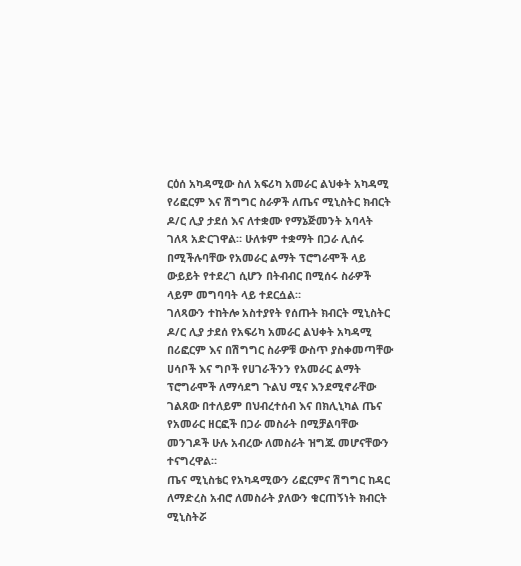ርዕሰ አካዳሚው ስለ አፍሪካ አመራር ልህቀት አካዳሚ የሪፎርም እና ሽግግር ስራዎች ለጤና ሚኒስትር ክብርት ዶ/ር ሊያ ታደሰ እና ለተቋሙ የማኔጅመንት አባላት ገለጻ አድርገዋል። ሁለቱም ተቋማት በጋራ ሊሰሩ በሚችሉባቸው የአመራር ልማት ፕሮግራሞች ላይ ውይይት የተደረገ ሲሆን በትብብር በሚሰሩ ስራዎች ላይም መግባባት ላይ ተደርሷል።
ገለጻውን ተከትሎ አስተያየት የሰጡት ክብርት ሚኒስትር ዶ/ር ሊያ ታደሰ የአፍሪካ አመራር ልህቀት አካዳሚ በሪፎርም እና በሽግግር ስራዎቹ ውስጥ ያስቀመጣቸው ሀሳቦች እና ግቦች የሀገራችንን የአመራር ልማት ፕሮግራሞች ለማሳደግ ጉልህ ሚና እንደሚኖራቸው ገልጸው በተለይም በህብረተሰብ እና በክሊኒካል ጤና የአመራር ዘርፎች በጋራ መስራት በሚቻልባቸው መንገዶች ሁሉ አብረው ለመስራት ዝግጁ መሆናቸውን ተናግረዋል።
ጤና ሚኒስቴር የአካዳሚውን ሪፎርምና ሽግግር ከዳር ለማድረስ አብሮ ለመስራት ያለውን ቁርጠኝነት ክብርት ሚኒስትሯ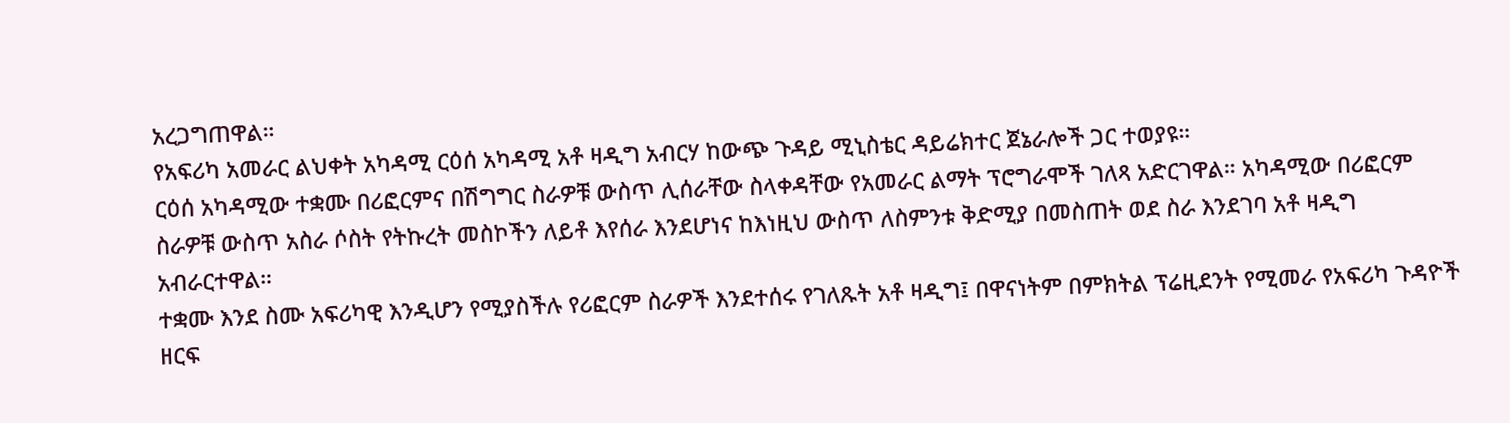አረጋግጠዋል።
የአፍሪካ አመራር ልህቀት አካዳሚ ርዕሰ አካዳሚ አቶ ዛዲግ አብርሃ ከውጭ ጉዳይ ሚኒስቴር ዳይሬክተር ጀኔራሎች ጋር ተወያዩ።
ርዕሰ አካዳሚው ተቋሙ በሪፎርምና በሽግግር ስራዎቹ ውስጥ ሊሰራቸው ስላቀዳቸው የአመራር ልማት ፕሮግራሞች ገለጻ አድርገዋል። አካዳሚው በሪፎርም ስራዎቹ ውስጥ አስራ ሶስት የትኩረት መስኮችን ለይቶ እየሰራ እንደሆነና ከእነዚህ ውስጥ ለስምንቱ ቅድሚያ በመስጠት ወደ ስራ እንደገባ አቶ ዛዲግ አብራርተዋል።
ተቋሙ እንደ ስሙ አፍሪካዊ እንዲሆን የሚያስችሉ የሪፎርም ስራዎች እንደተሰሩ የገለጹት አቶ ዛዲግ፤ በዋናነትም በምክትል ፕሬዚደንት የሚመራ የአፍሪካ ጉዳዮች ዘርፍ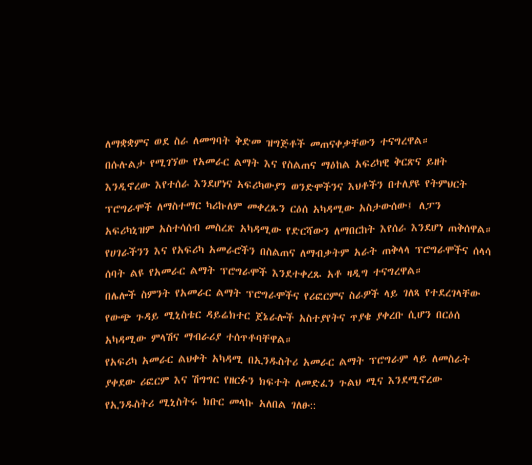ለማቋቋምና ወደ ስራ ለመግባት ቅድመ ዝግጅቶች መጠናቀቃቸውን ተናግረዋል።
በሱሉልታ የሚገኘው የአመራር ልማት እና የስልጠና ማዕከል አፍሪካዊ ቅርጽና ይዘት እንዲኖረው እየተሰራ እንደሆነና አፍሪካውያን ወንድሞችንና እህቶችን በተለያዩ የትምህርት ፕሮግራሞች ለማስተማር ካሪኩለም መቀረጹን ርዕሰ አካዳሚው አስታውሰው፤ ለፓን አፍሪካኒዝም አስተሳሰብ መስረጽ አካዳሚው የድርሻውን ለማበርከት እየሰራ እንደሆነ ጠቅሰዋል። የሀገራችንን እና የአፍሪካ አመራሮችን በስልጠና ለማብቃትም አራት ጠቅላላ ፕሮግራሞችና ሰላሳ ሰባት ልዩ የአመራር ልማት ፕሮግራሞች እንደተቀረጹ አቶ ዛዲግ ተናግረዋል።
በሌሎች ስምንት የአመራር ልማት ፕሮግራሞችና የሪፎርምና ስራዎች ላይ ገለጻ የተደረገላቸው የውጭ ጉዳይ ሚኒስቴር ዳይሬክተር ጀኔራሎች አስተያየትና ጥያቄ ያቀረቡ ሲሆን በርዕሰ አካዳሚው ምላሽና ማብራሪያ ተሰጥቶባቸዋል።
የአፍሪካ አመራር ልህቀት አካዳሚ በኢንዱስትሪ አመራር ልማት ፕሮግራም ላይ ለመስራት ያቀደው ሪፎርም እና ሽግግር የዘርፉን ክፍተት ለመድፈን ጉልህ ሚና እንደሚኖረው የኢንዱስትሪ ሚኒስትሩ ክቡር መላኩ አለበል ገለፁ::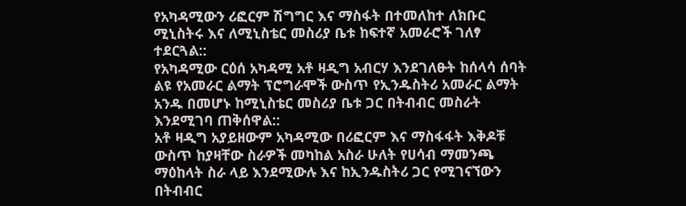የአካዳሚውን ሪፎርም ሽግግር እና ማስፋት በተመለከተ ለክቡር ሚኒስትሩ እና ለሚኒስቴር መስሪያ ቤቱ ከፍተኛ አመራሮች ገለፃ ተደርጓል::
የአካዳሚው ርዕሰ አካዳሚ አቶ ዛዲግ አብርሃ እንደገለፁት ከሰላሳ ሰባት ልዩ የአመራር ልማት ፕሮግራሞች ውስጥ የኢንዱስትሪ አመራር ልማት አንዱ በመሆኑ ከሚኒስቴር መስሪያ ቤቱ ጋር በትብብር መስራት እንደሚገባ ጠቅሰዋል::
አቶ ዛዲግ አያይዘውም አካዳሚው በሪፎርም እና ማስፋፋት እቅዶቹ ውስጥ ከያዛቸው ስራዎች መካከል አስራ ሁለት የሀሳብ ማመንጫ ማዕከላት ስራ ላይ እንደሚውሉ እና ከኢንዱስትሪ ጋር የሚገናኘውን በትብብር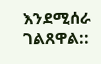እንደሚሰራ ገልጸዋል::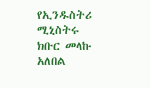የኢንዱስትሪ ሚኒስትሩ ክቡር መላኩ አለበል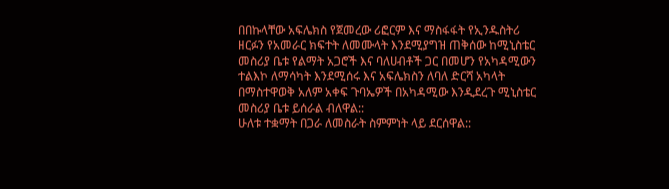በበኩላቸው አፍሌክስ የጀመረው ሪፎርም እና ማስፋፋት የኢንዱስትሪ ዘርፉን የአመራር ክፍተት ለመሙላት እንደሚያግዝ ጠቅሰው ከሚኒስቴር መስሪያ ቤቱ የልማት አጋሮች እና ባለሀብቶች ጋር በመሆን የአካዳሚውን ተልእኮ ለማሳካት እንደሚሰሩ እና አፍሌክስን ለባለ ድርሻ አካላት በማስተዋወቅ አለም አቀፍ ጉባኤዎች በአካዳሚው እንዲደረጉ ሚኒስቴር መስሪያ ቤቱ ይሰራል ብለዋል::
ሁለቱ ተቋማት በጋራ ለመስራት ስምምነት ላይ ደርሰዋል::